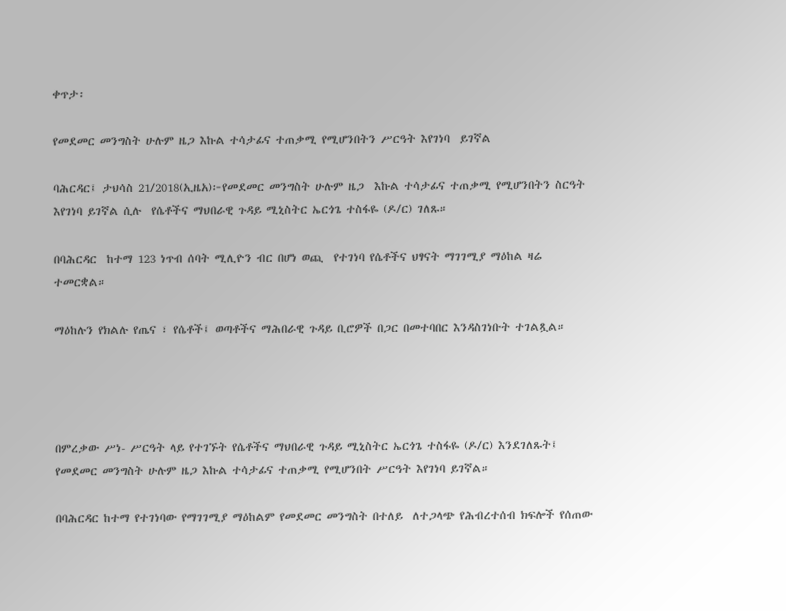ቀጥታ፡

የመደመር መንግስት ሁሉም ዜጋ እኩል ተሳታፊና ተጠቃሚ የሚሆንበትን ሥርዓት እየገነባ  ይገኛል

ባሕርዳር፤ ታህሳስ 21/2018(ኢዜአ)፦የመደመር መንግስት ሁሉም ዜጋ  እኩል ተሳታፊና ተጠቃሚ የሚሆንበትን ስርዓት እየገነባ ይገኛል ሲሉ  የሴቶችና ማህበራዊ ጉዳይ ሚኒስትር ኤርጎጌ ተስፋዬ (ዶ/ር) ገለጹ።

በባሕርዳር  ከተማ 123 ነጥብ ሰባት ሚሊዮን ብር በሆነ ወጪ  የተገነባ የሴቶችና ህፃናት ማገገሚያ ማዕከል ዛሬ ተመርቋል።

ማዕከሉን የክልሉ የጤና ፣ የሴቶች፤ ወጣቶችና ማሕበራዊ ጉዳይ ቢሮዎች በጋር በመተባበር እንዳስገነቡት ተገልጿል።




በምረቃው ሥነ- ሥርዓት ላይ የተገኙት የሴቶችና ማህበራዊ ጉዳይ ሚኒስትር ኤርጎጌ ተስፋዬ (ዶ/ር) እንደገለጹት፤ የመደመር መንግስት ሁሉም ዜጋ እኩል ተሳታፊና ተጠቃሚ የሚሆንበት ሥርዓት እየገነባ ይገኛል።

በባሕርዳር ከተማ የተገነባው የማገገሚያ ማዕከልም የመደመር መንግስት በተለይ  ለተጋላጭ የሕብረተሰብ ክፍሎች የሰጠው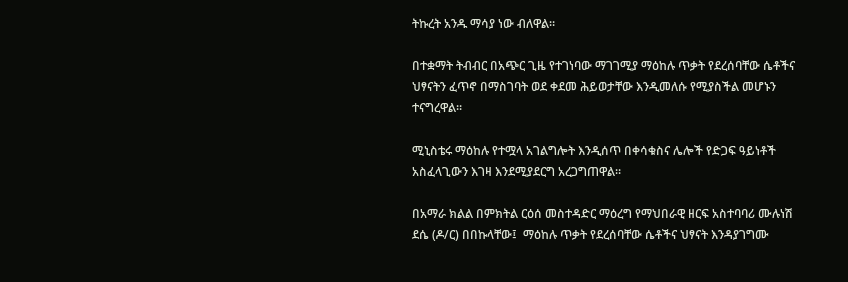ትኩረት አንዱ ማሳያ ነው ብለዋል።

በተቋማት ትብብር በአጭር ጊዜ የተገነባው ማገገሚያ ማዕከሉ ጥቃት የደረሰባቸው ሴቶችና ህፃናትን ፈጥኖ በማስገባት ወደ ቀደመ ሕይወታቸው እንዲመለሱ የሚያስችል መሆኑን ተናግረዋል።

ሚኒስቴሩ ማዕከሉ የተሟላ አገልግሎት እንዲሰጥ በቀሳቁስና ሌሎች የድጋፍ ዓይነቶች አስፈላጊውን እገዛ እንደሚያደርግ አረጋግጠዋል።

በአማራ ክልል በምክትል ርዕሰ መስተዳድር ማዕረግ የማህበራዊ ዘርፍ አስተባባሪ ሙሉነሽ ደሴ (ዶ/ር) በበኩላቸው፤  ማዕከሉ ጥቃት የደረሰባቸው ሴቶችና ህፃናት እንዳያገግሙ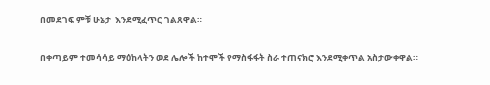በመደገፍ ምቹ ሁኔታ  እንደሚፈጥር ገልጸዋል።

በቀጣይም ተመሳሳይ ማዕከላትን ወደ ሌሎች ከተሞች የማስፋፋት ስራ ተጠናክሮ እንደሚቀጥል አስታውቀዋል።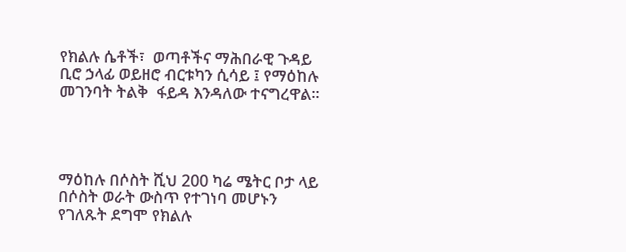የክልሉ ሴቶች፣  ወጣቶችና ማሕበራዊ ጉዳይ ቢሮ ኃላፊ ወይዘሮ ብርቱካን ሲሳይ ፤ የማዕከሉ መገንባት ትልቅ  ፋይዳ እንዳለው ተናግረዋል።




ማዕከሉ በሶስት ሺህ 200 ካሬ ሜትር ቦታ ላይ በሶስት ወራት ውስጥ የተገነባ መሆኑን  የገለጹት ደግሞ የክልሉ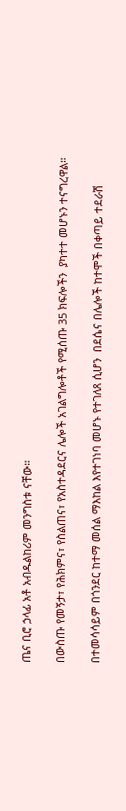ጤና ቢሮ ኃላፊ አቶ አብዱልከሪም መንግስቱ ናቸው።

በውስጡ የመኝታ፣ የሕክምና፣ የስልጠና፣ የአስተዳደርና ሌሎች አገልግሎቶች የሚሰጡ 35 ክፍሎችን  ያካተተ መሆኑን ተናግረዋል።

በተመሳሳይም በጎንደር ከተማ መሰል ማእከል እየተገነባ መሆኑ የተገለጸ ሲሆን  በደሴና በሌሎች ከተሞች በቀጣይ ተደራሽ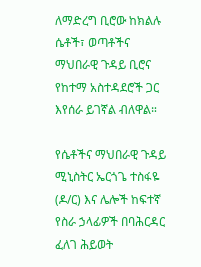ለማድረግ ቢሮው ከክልሉ ሴቶች፣ ወጣቶችና ማህበራዊ ጉዳይ ቢሮና የከተማ አስተዳደሮች ጋር እየሰራ ይገኛል ብለዋል።

የሴቶችና ማህበራዊ ጉዳይ ሚኒስትር ኤርጎጌ ተስፋዬ (ዶ/ር) እና ሌሎች ከፍተኛ የስራ ኃላፊዎች በባሕርዳር ፈለገ ሕይወት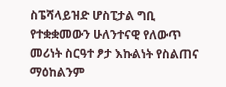ስፔሻላይዝድ ሆስፒታል ግቢ የተቋቋመውን ሁለንተናዊ የለውጥ መሪነት ስርዓተ ፆታ እኩልነት የስልጠና ማዕከልንም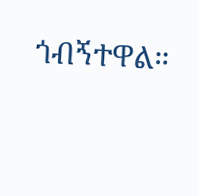ጎብኝተዋል።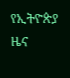የኢትዮጵያ ዜና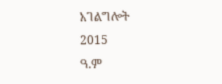አገልግሎት
2015
ዓ.ም